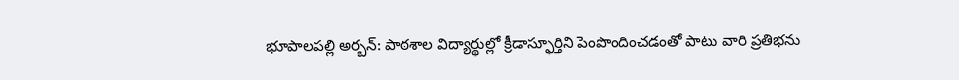భూపాలపల్లి అర్బన్: పాఠశాల విద్యార్థుల్లో క్రీడాస్ఫూర్తిని పెంపొందించడంతో పాటు వారి ప్రతిభను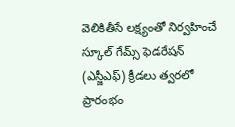వెలికితీసే లక్ష్యంతో నిర్వహించే స్కూల్ గేమ్స్ ఫెడరేషన్ (ఎస్జీఎఫ్) క్రీడలు త్వరలో ప్రారంభం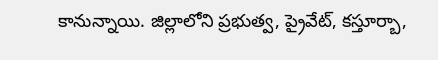కానున్నాయి. జిల్లాలోని ప్రభుత్వ, ప్రైవేట్, కస్తూర్బా,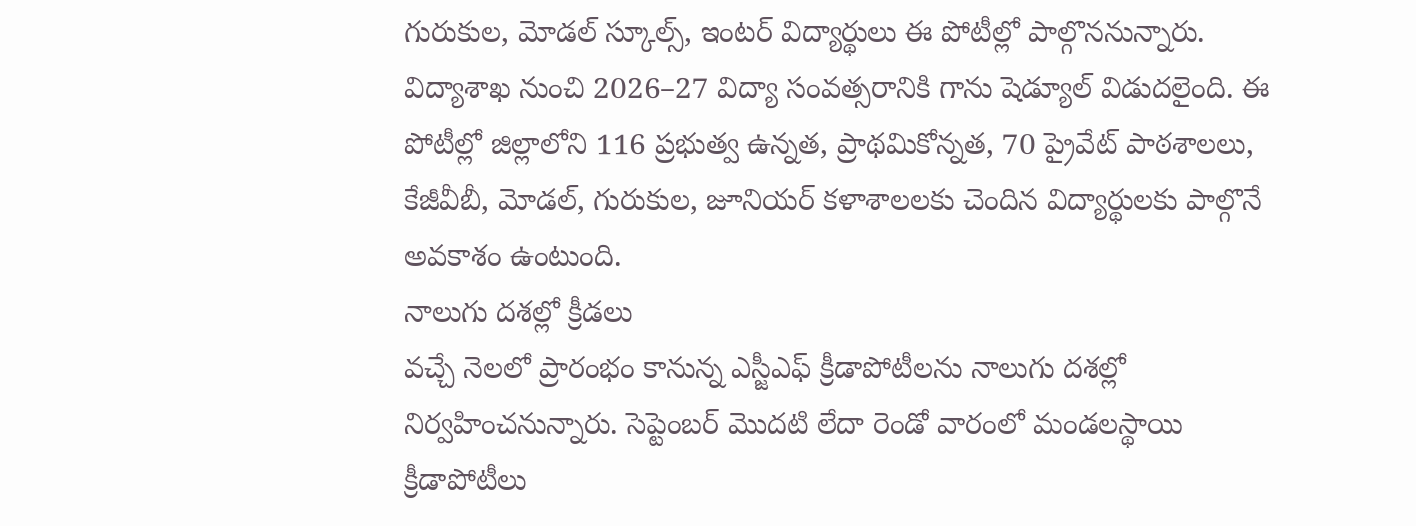గురుకుల, మోడల్ స్కూల్స్, ఇంటర్ విద్యార్థులు ఈ పోటీల్లో పాల్గొననున్నారు. విద్యాశాఖ నుంచి 2026–27 విద్యా సంవత్సరానికి గాను షెడ్యూల్ విడుదలైంది. ఈ పోటీల్లో జిల్లాలోని 116 ప్రభుత్వ ఉన్నత, ప్రాథమికోన్నత, 70 ప్రైవేట్ పాఠశాలలు, కేజీవీబీ, మోడల్, గురుకుల, జూనియర్ కళాశాలలకు చెందిన విద్యార్థులకు పాల్గొనే అవకాశం ఉంటుంది.
నాలుగు దశల్లో క్రీడలు
వచ్చే నెలలో ప్రారంభం కానున్న ఎస్జీఎఫ్ క్రీడాపోటీలను నాలుగు దశల్లో నిర్వహించనున్నారు. సెప్టెంబర్ మొదటి లేదా రెండో వారంలో మండలస్థాయి క్రీడాపోటీలు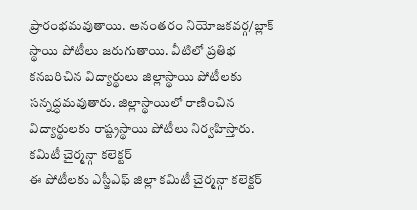ప్రారంభమవుతాయి. అనంతరం నియోజకవర్గ/బ్లాక్ స్థాయి పోటీలు జరుగుతాయి. వీటిలో ప్రతిభ కనబరిచిన విద్యార్థులు జిల్లాస్థాయి పోటీలకు సన్నద్ధమవుతారు. జిల్లాస్థాయిలో రాణించిన విద్యార్థులకు రాష్ట్రస్థాయి పోటీలు నిర్వహిస్తారు.
కమిటీ చైర్మన్గా కలెక్టర్
ఈ పోటీలకు ఎస్జీఎఫ్ జిల్లా కమిటీ చైర్మన్గా కలెక్టర్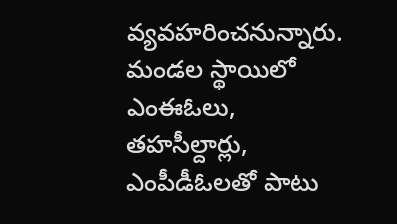వ్యవహరించనున్నారు. మండల స్థాయిలో ఎంఈఓలు, తహసీల్దార్లు, ఎంపీడీఓలతో పాటు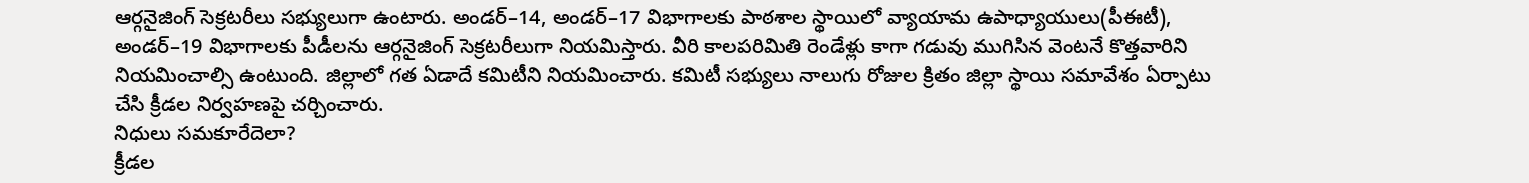ఆర్గనైజింగ్ సెక్రటరీలు సభ్యులుగా ఉంటారు. అండర్–14, అండర్–17 విభాగాలకు పాఠశాల స్థాయిలో వ్యాయామ ఉపాధ్యాయులు(పీఈటీ), అండర్–19 విభాగాలకు పీడీలను ఆర్గనైజింగ్ సెక్రటరీలుగా నియమిస్తారు. వీరి కాలపరిమితి రెండేళ్లు కాగా గడువు ముగిసిన వెంటనే కొత్తవారిని నియమించాల్సి ఉంటుంది. జిల్లాలో గత ఏడాదే కమిటీని నియమించారు. కమిటీ సభ్యులు నాలుగు రోజుల క్రితం జిల్లా స్థాయి సమావేశం ఏర్పాటు చేసి క్రీడల నిర్వహణపై చర్చించారు.
నిధులు సమకూరేదెలా?
క్రీడల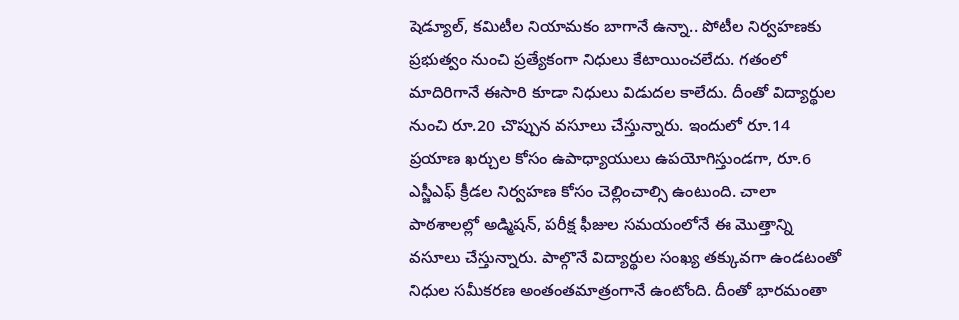షెడ్యూల్, కమిటీల నియామకం బాగానే ఉన్నా.. పోటీల నిర్వహణకు ప్రభుత్వం నుంచి ప్రత్యేకంగా నిధులు కేటాయించలేదు. గతంలో మాదిరిగానే ఈసారి కూడా నిధులు విడుదల కాలేదు. దీంతో విద్యార్థుల నుంచి రూ.20 చొప్పున వసూలు చేస్తున్నారు. ఇందులో రూ.14 ప్రయాణ ఖర్చుల కోసం ఉపాధ్యాయులు ఉపయోగిస్తుండగా, రూ.6 ఎస్జీఎఫ్ క్రీడల నిర్వహణ కోసం చెల్లించాల్సి ఉంటుంది. చాలా పాఠశాలల్లో అడ్మిషన్, పరీక్ష ఫీజుల సమయంలోనే ఈ మొత్తాన్ని వసూలు చేస్తున్నారు. పాల్గొనే విద్యార్థుల సంఖ్య తక్కువగా ఉండటంతో నిధుల సమీకరణ అంతంతమాత్రంగానే ఉంటోంది. దీంతో భారమంతా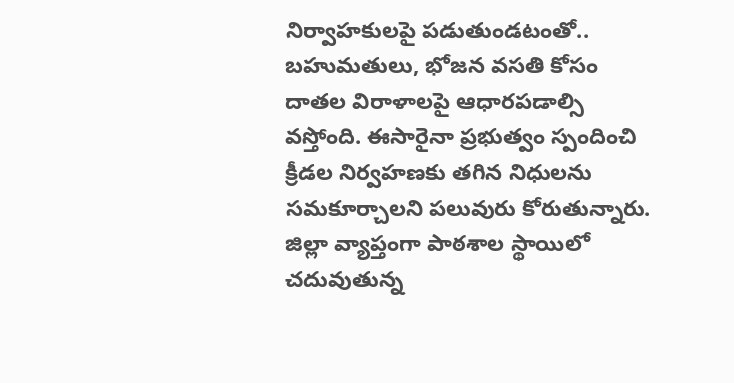నిర్వాహకులపై పడుతుండటంతో.. బహుమతులు, భోజన వసతి కోసం దాతల విరాళాలపై ఆధారపడాల్సి వస్తోంది. ఈసారైనా ప్రభుత్వం స్పందించి క్రీడల నిర్వహణకు తగిన నిధులను సమకూర్చాలని పలువురు కోరుతున్నారు.
జిల్లా వ్యాప్తంగా పాఠశాల స్థాయిలో చదువుతున్న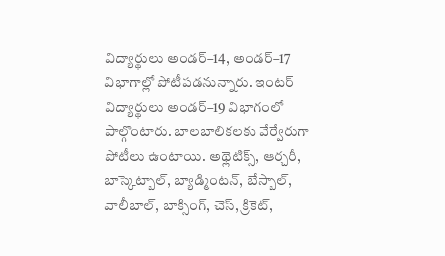విద్యార్థులు అండర్–14, అండర్–17 విభాగాల్లో పోటీపడనున్నారు. ఇంటర్ విద్యార్థులు అండర్–19 విభాగంలో పాల్గొంటారు. బాలబాలికలకు వేర్వేరుగా పోటీలు ఉంటాయి. అథ్లెటిక్స్, ఆర్చరీ, బాస్కెట్బాల్, బ్యాడ్మింటన్, బేస్బాల్, వాలీబాల్, బాక్సింగ్, చెస్, క్రికెట్,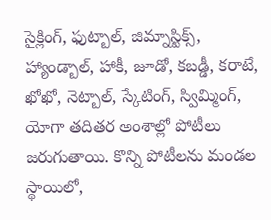సైక్లింగ్, ఫుట్బాల్, జిమ్నాస్టిక్స్, హ్యాండ్బాల్, హాకీ, జూడో, కబడ్డీ, కరాటే, ఖోఖో, నెట్బాల్, స్కేటింగ్, స్విమ్మింగ్, యోగా తదితర అంశాల్లో పోటీలు జరుగుతాయి. కొన్ని పోటీలను మండల స్థాయిలో,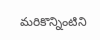మరికొన్నింటిని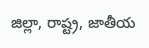జిల్లా, రాష్ట్ర, జాతీయ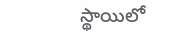స్థాయిలో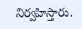నిర్వహిస్తారు.